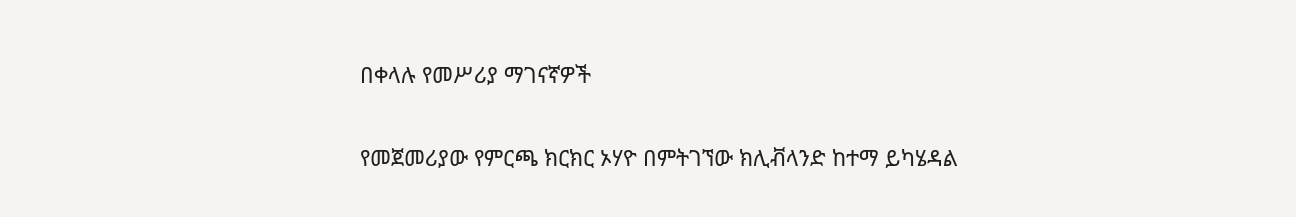በቀላሉ የመሥሪያ ማገናኛዎች

የመጀመሪያው የምርጫ ክርክር ኦሃዮ በምትገኘው ክሊቭላንድ ከተማ ይካሄዳል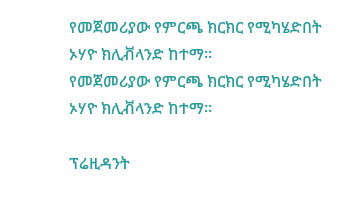የመጀመሪያው የምርጫ ክርክር የሚካሄድበት ኦሃዮ ክሊቭላንድ ከተማ።
የመጀመሪያው የምርጫ ክርክር የሚካሄድበት ኦሃዮ ክሊቭላንድ ከተማ።

ፕሬዚዳንት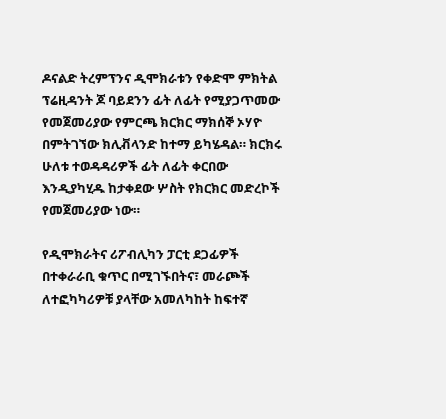ዶናልድ ትረምፕንና ዲሞክራቱን የቀድሞ ምክትል ፕሬዚዳንት ጆ ባይደንን ፊት ለፊት የሚያጋጥመው የመጀመሪያው የምርጫ ክርክር ማክሰኞ ኦሃዮ በምትገኘው ክሊቭላንድ ከተማ ይካሄዳል። ክርክሩ ሁለቱ ተወዳዳሪዎች ፊት ለፊት ቀርበው እንዲያካሂዱ ከታቀደው ሦስት የክርክር መድረኮች የመጀመሪያው ነው።

የዲሞክራትና ሪፖብሊካን ፓርቲ ደጋፊዎች በተቀራራቢ ቁጥር በሚገኙበትና፣ መራጮች ለተፎካካሪዎቹ ያላቸው አመለካከት ከፍተኛ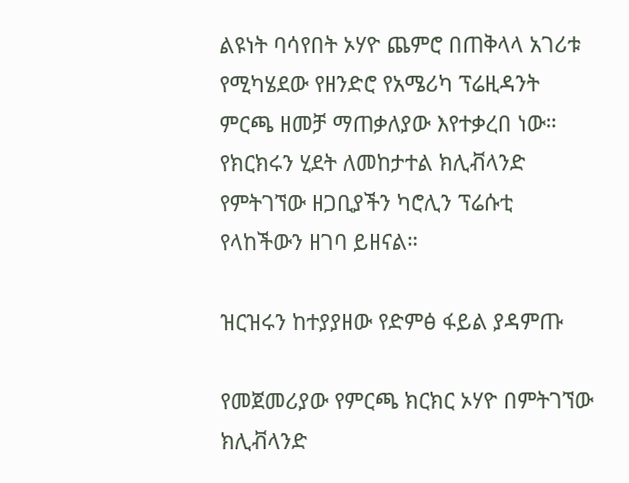ልዩነት ባሳየበት ኦሃዮ ጨምሮ በጠቅላላ አገሪቱ የሚካሄደው የዘንድሮ የአሜሪካ ፕሬዚዳንት ምርጫ ዘመቻ ማጠቃለያው እየተቃረበ ነው። የክርክሩን ሂደት ለመከታተል ክሊቭላንድ የምትገኘው ዘጋቢያችን ካሮሊን ፕሬሱቲ የላከችውን ዘገባ ይዘናል።

ዝርዝሩን ከተያያዘው የድምፅ ፋይል ያዳምጡ

የመጀመሪያው የምርጫ ክርክር ኦሃዮ በምትገኘው ክሊቭላንድ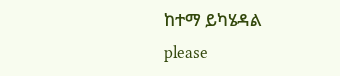ከተማ ይካሄዳል
please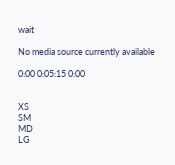wait

No media source currently available

0:00 0:05:15 0:00


XS
SM
MD
LG